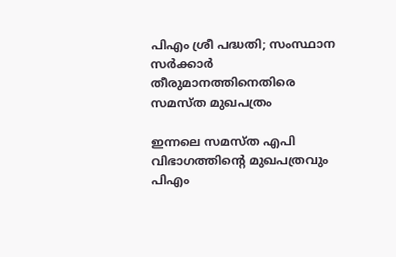പിഎം ശ്രീ പദ്ധതി; സംസ്ഥാന സർക്കാർ തീരുമാനത്തിനെതിരെ സമസ്ത മുഖപത്രം

ഇന്നലെ സമസ്ത എപി വിഭാഗത്തിൻ്റെ മുഖപത്രവും പിഎം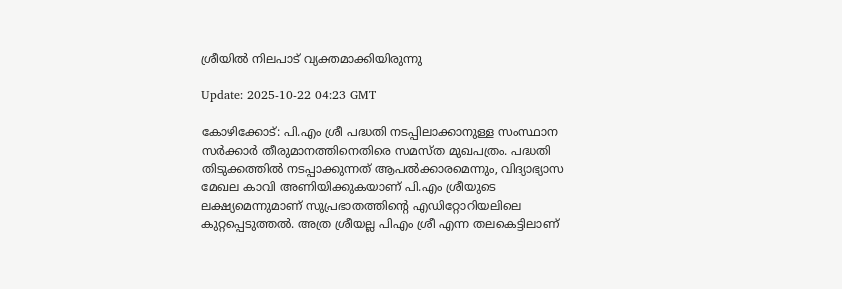ശ്രീയിൽ നിലപാട് വ്യക്തമാക്കിയിരുന്നു

Update: 2025-10-22 04:23 GMT

കോഴിക്കോട്: പി.എം ശ്രീ പദ്ധതി നടപ്പിലാക്കാനുള്ള സംസ്ഥാന സർക്കാർ തീരുമാനത്തിനെതിരെ സമസ്ത മുഖപത്രം. പദ്ധതി തിടുക്കത്തിൽ നടപ്പാക്കുന്നത് ആപൽക്കാരമെന്നും, വിദ്യാഭ്യാസ മേഖല കാവി അണിയിക്കുകയാണ് പി.എം ശ്രീയുടെ ലക്ഷ്യമെന്നുമാണ് സുപ്രഭാതത്തിന്റെ എഡിറ്റോറിയലിലെ കുറ്റപ്പെടുത്തൽ. അത്ര ശ്രീയല്ല പിഎം ശ്രീ എന്ന തലകെട്ടിലാണ്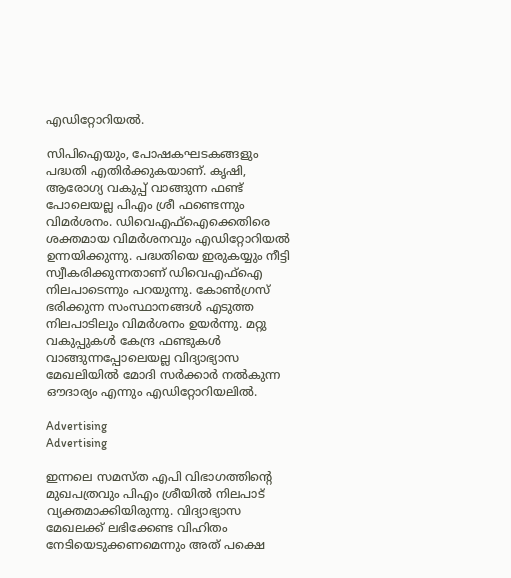എഡിറ്റോറിയൽ.

സിപിഐയും, പോഷകഘടകങ്ങളും പദ്ധതി എതിർക്കുകയാണ്. കൃഷി, ആരോഗ്യ വകുപ്പ് വാങ്ങുന്ന ഫണ്ട് പോലെയല്ല പിഎം ശ്രീ ഫണ്ടെന്നും വിമർശനം. ഡിവെഎഫ്ഐക്കെതിരെ ശക്തമായ വിമ‍ർശനവും എഡിറ്റോറിയൽ ഉന്നയിക്കുന്നു. പദ്ധതിയെ ഇരുകയ്യും നീട്ടി സ്വീകരിക്കുന്നതാണ് ഡിവെഎഫ്ഐ നിലപാടെന്നും പറയുന്നു. കോൺഗ്രസ് ഭരിക്കുന്ന സംസ്ഥാനങ്ങൾ എടുത്ത നിലപാടിലും വിമർശനം ഉയർന്നു. മറ്റു വകുപ്പുകൾ കേന്ദ്ര ഫണ്ടുകൾ വാങ്ങുന്നപ്പോലെയല്ല വിദ്യാഭ്യാസ മേഖലിയിൽ മോദി സർക്കാർ നൽകുന്ന ഔദാര്യം എന്നും എഡിറ്റോറിയലിൽ.

Advertising
Advertising

ഇന്നലെ സമസ്ത എപി വിഭാഗത്തിൻ്റെ മുഖപത്രവും പിഎം ശ്രീയിൽ നിലപാട് വ്യക്തമാക്കിയിരുന്നു. വിദ്യാഭ്യാസ മേഖലക്ക് ലഭിക്കേണ്ട വിഹിതം നേടിയെടുക്കണമെന്നും അത് പക്ഷെ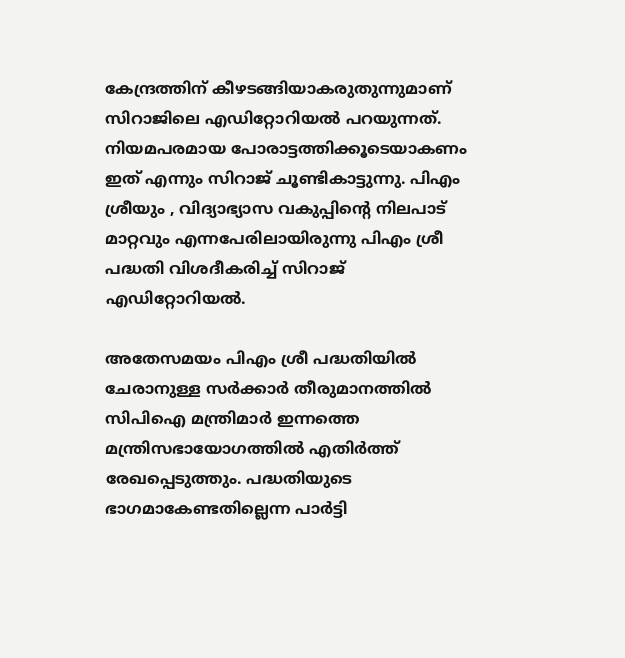കേന്ദ്രത്തിന് കീഴടങ്ങിയാകരുതുന്നുമാണ് സിറാജിലെ എഡിറ്റോറിയൽ പറയുന്നത്. നിയമപരമായ പോരാട്ടത്തിക്കൂടെയാകണം ഇത് എന്നും സിറാജ് ചൂണ്ടികാട്ടുന്നു. പിഎം ശ്രീയും , വിദ്യാഭ്യാസ വകുപ്പിൻ്റെ നിലപാട് മാറ്റവും എന്നപേരിലായിരുന്നു പിഎം ശ്രീ പദ്ധതി വിശദീകരിച്ച് സിറാജ് എഡിറ്റോറിയൽ.

അതേസമയം പിഎം ശ്രീ പദ്ധതിയിൽ ചേരാനുള്ള സർക്കാർ തീരുമാനത്തിൽ സിപിഐ മന്ത്രിമാർ ഇന്നത്തെ മന്ത്രിസഭായോഗത്തിൽ എതിർത്ത് രേഖപ്പെടുത്തും. പദ്ധതിയുടെ ഭാഗമാകേണ്ടതില്ലെന്ന പാർട്ടി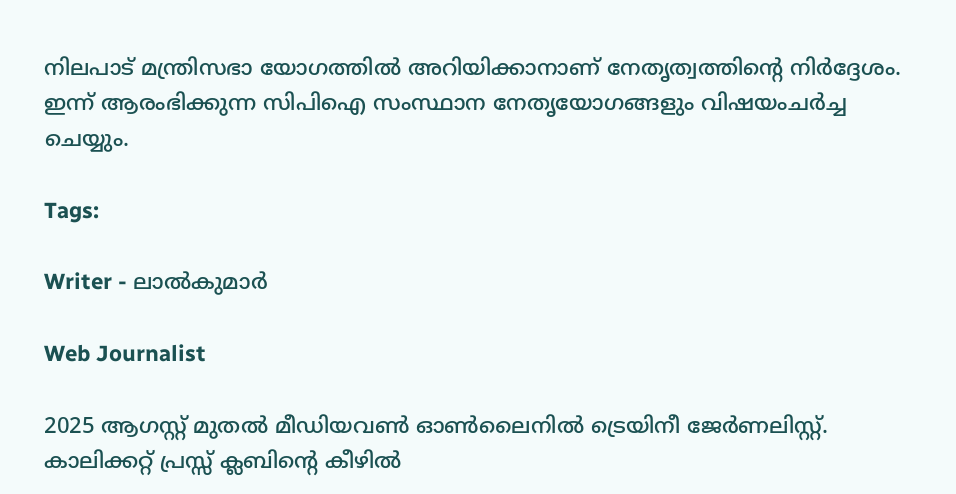നിലപാട് മന്ത്രിസഭാ യോഗത്തിൽ അറിയിക്കാനാണ് നേതൃത്വത്തിൻ്റെ നിർദ്ദേശം. ഇന്ന് ആരംഭിക്കുന്ന സിപിഐ സംസ്ഥാന നേതൃയോഗങ്ങളും വിഷയംചർച്ച ചെയ്യും.

Tags:

Writer - ലാൽകുമാർ

Web Journalist

2025 ആഗസ്റ്റ് മുതൽ മീഡിയവൺ ഓൺലൈനിൽ ട്രെയിനീ ജേർണലിസ്റ്റ്. കാലിക്കറ്റ് പ്രസ്സ് ക്ലബിന്റെ കീഴില്‍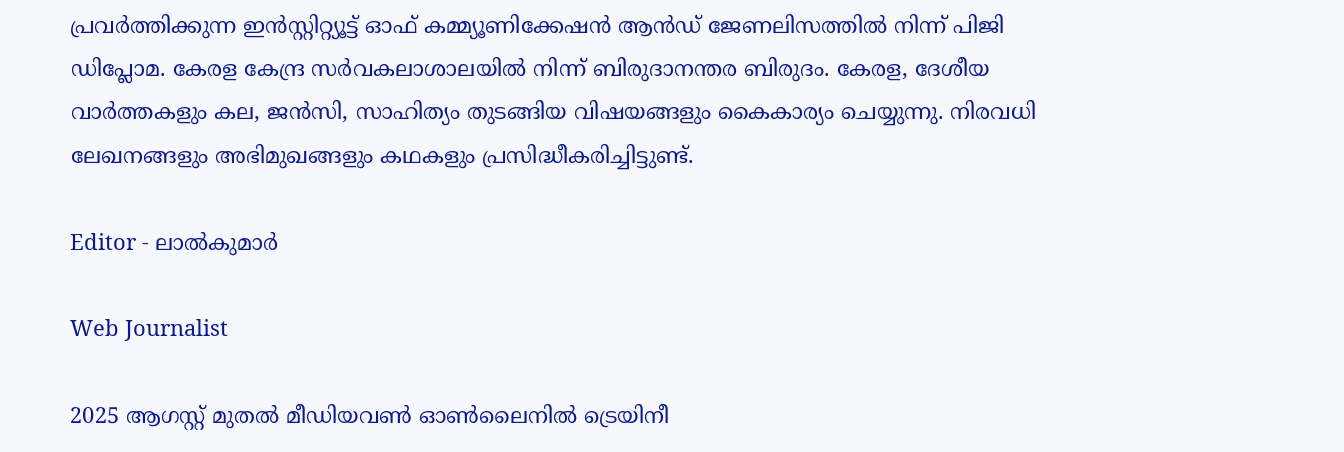പ്രവര്‍ത്തിക്കുന്ന ഇന്‍സ്റ്റിറ്റ്യൂട്ട് ഓഫ് കമ്മ്യൂണിക്കേഷന്‍ ആന്‍ഡ് ജേണലിസത്തിൽ നിന്ന് പിജി ഡിപ്ലോമ. കേരള കേന്ദ്ര സർവകലാശാലയിൽ നിന്ന് ബിരുദാനന്തര ബിരുദം. കേരള, ദേശീയ വാർത്തകളും കല, ജൻസി, സാഹിത്യം തുടങ്ങിയ വിഷയങ്ങളും കൈകാര്യം ചെയ്യുന്നു. നിരവധി ലേഖനങ്ങളും അഭിമുഖങ്ങളും കഥകളും പ്രസിദ്ധീകരിച്ചിട്ടുണ്ട്.

Editor - ലാൽകുമാർ

Web Journalist

2025 ആഗസ്റ്റ് മുതൽ മീഡിയവൺ ഓൺലൈനിൽ ട്രെയിനീ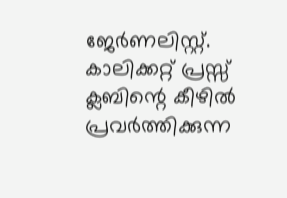ജേർണലിസ്റ്റ്. കാലിക്കറ്റ് പ്രസ്സ് ക്ലബിന്റെ കീഴില്‍ പ്രവര്‍ത്തിക്കുന്ന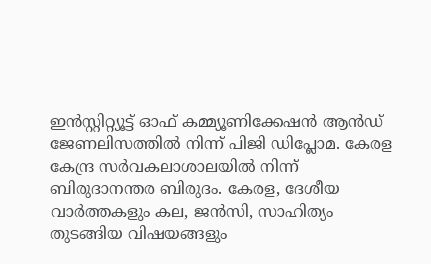ഇന്‍സ്റ്റിറ്റ്യൂട്ട് ഓഫ് കമ്മ്യൂണിക്കേഷന്‍ ആന്‍ഡ് ജേണലിസത്തിൽ നിന്ന് പിജി ഡിപ്ലോമ. കേരള കേന്ദ്ര സർവകലാശാലയിൽ നിന്ന് ബിരുദാനന്തര ബിരുദം. കേരള, ദേശീയ വാർത്തകളും കല, ജൻസി, സാഹിത്യം തുടങ്ങിയ വിഷയങ്ങളും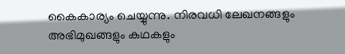കൈകാര്യം ചെയ്യുന്നു. നിരവധി ലേഖനങ്ങളും അഭിമുഖങ്ങളും കഥകളും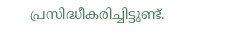പ്രസിദ്ധീകരിച്ചിട്ടുണ്ട്.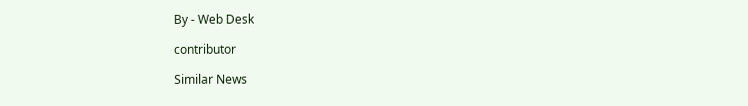By - Web Desk

contributor

Similar News